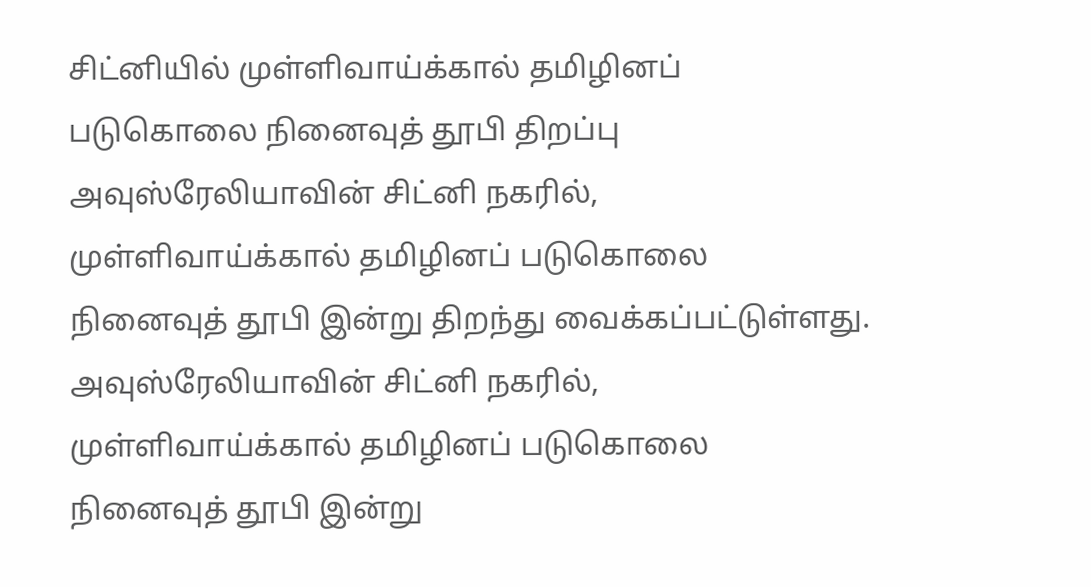சிட்னியில் முள்ளிவாய்க்கால் தமிழினப் படுகொலை நினைவுத் தூபி திறப்பு
அவுஸ்ரேலியாவின் சிட்னி நகரில், முள்ளிவாய்க்கால் தமிழினப் படுகொலை நினைவுத் தூபி இன்று திறந்து வைக்கப்பட்டுள்ளது.
அவுஸ்ரேலியாவின் சிட்னி நகரில், முள்ளிவாய்க்கால் தமிழினப் படுகொலை நினைவுத் தூபி இன்று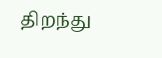திறந்து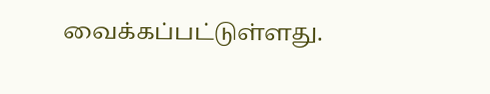வைக்கப்பட்டுள்ளது.